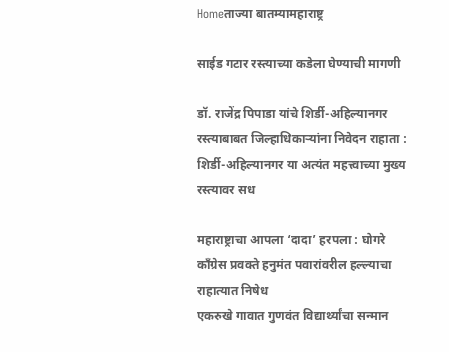Homeताज्या बातम्यामहाराष्ट्र

साईड गटार रस्त्याच्या कडेला घेण्याची मागणी

डॉ. राजेंद्र पिपाडा यांचे शिर्डी-अहिल्यानगर रस्त्याबाबत जिल्हाधिकाऱ्यांना निवेदन राहाता : शिर्डी-अहिल्यानगर या अत्यंत महत्त्वाच्या मुख्य रस्त्यावर सध

महाराष्ट्राचा आपला ‘दादा’ हरपला : घोगरे
काँग्रेस प्रवक्ते हनुमंत पवारांवरील हल्ल्याचा राहात्यात निषेध
एकरुखे गावात गुणवंत विद्यार्थ्यांचा सन्मान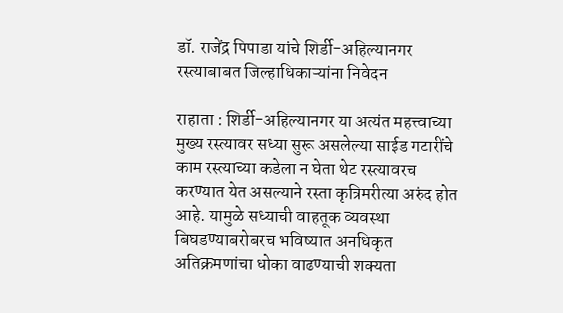डॉ. राजेंद्र पिपाडा यांचे शिर्डी-अहिल्यानगर रस्त्याबाबत जिल्हाधिकाऱ्यांना निवेदन

राहाता : शिर्डी-अहिल्यानगर या अत्यंत महत्त्वाच्या मुख्य रस्त्यावर सध्या सुरू असलेल्या साईड गटारींचे काम रस्त्याच्या कडेला न घेता थेट रस्त्यावरच करण्यात येत असल्याने रस्ता कृत्रिमरीत्या अरुंद होत आहे. यामुळे सध्याची वाहतूक व्यवस्था बिघडण्याबरोबरच भविष्यात अनधिकृत अतिक्रमणांचा धोका वाढण्याची शक्यता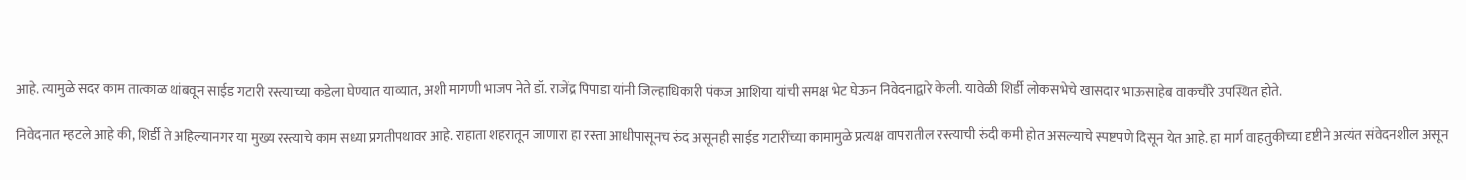आहे. त्यामुळे सदर काम तात्काळ थांबवून साईड गटारी रस्त्याच्या कडेला घेण्यात याव्यात, अशी मागणी भाजप नेते डॉ. राजेंद्र पिपाडा यांनी जिल्हाधिकारी पंकज आशिया यांची समक्ष भेट घेऊन निवेदनाद्वारे केली. यावेळी शिर्डी लोकसभेचे खासदार भाऊसाहेब वाकचौरे उपस्थित होते.

निवेदनात म्हटले आहे की, शिर्डी ते अहिल्यानगर या मुख्य रस्त्याचे काम सध्या प्रगतीपथावर आहे. राहाता शहरातून जाणारा हा रस्ता आधीपासूनच रुंद असूनही साईड गटारींच्या कामामुळे प्रत्यक्ष वापरातील रस्त्याची रुंदी कमी होत असल्याचे स्पष्टपणे दिसून येत आहे. हा मार्ग वाहतुकीच्या दृष्टीने अत्यंत संवेदनशील असून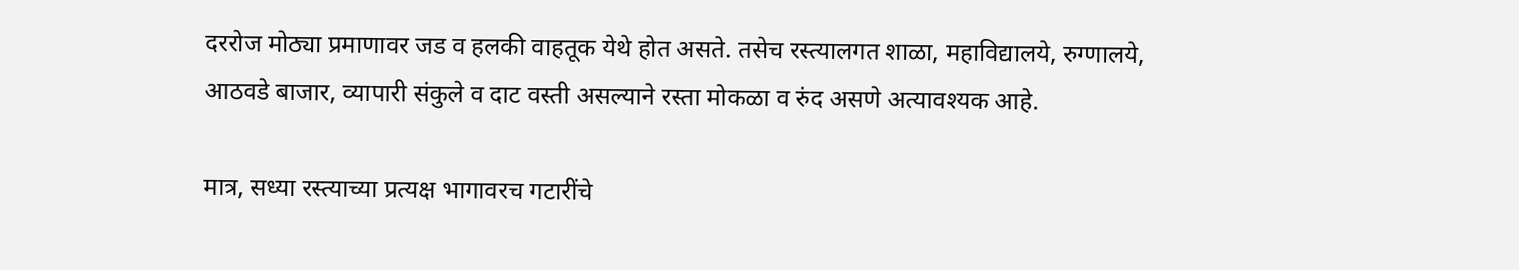दररोज मोठ्या प्रमाणावर जड व हलकी वाहतूक येथे होत असते. तसेच रस्त्यालगत शाळा, महाविद्यालये, रुग्णालये, आठवडे बाजार, व्यापारी संकुले व दाट वस्ती असल्याने रस्ता मोकळा व रुंद असणे अत्यावश्यक आहे.

मात्र, सध्या रस्त्याच्या प्रत्यक्ष भागावरच गटारींचे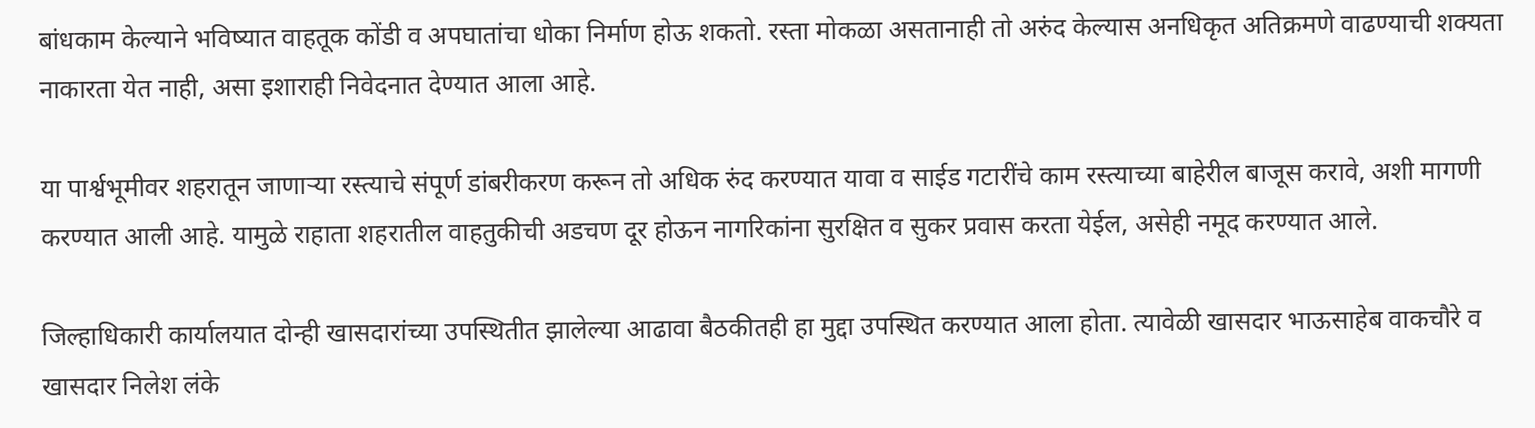बांधकाम केल्याने भविष्यात वाहतूक कोंडी व अपघातांचा धोका निर्माण होऊ शकतो. रस्ता मोकळा असतानाही तो अरुंद केल्यास अनधिकृत अतिक्रमणे वाढण्याची शक्यता नाकारता येत नाही, असा इशाराही निवेदनात देण्यात आला आहे.

या पार्श्वभूमीवर शहरातून जाणाऱ्या रस्त्याचे संपूर्ण डांबरीकरण करून तो अधिक रुंद करण्यात यावा व साईड गटारींचे काम रस्त्याच्या बाहेरील बाजूस करावे, अशी मागणी करण्यात आली आहे. यामुळे राहाता शहरातील वाहतुकीची अडचण दूर होऊन नागरिकांना सुरक्षित व सुकर प्रवास करता येईल, असेही नमूद करण्यात आले.

जिल्हाधिकारी कार्यालयात दोन्ही खासदारांच्या उपस्थितीत झालेल्या आढावा बैठकीतही हा मुद्दा उपस्थित करण्यात आला होता. त्यावेळी खासदार भाऊसाहेब वाकचौरे व खासदार निलेश लंके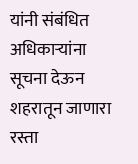यांनी संबंधित अधिकाऱ्यांना सूचना देऊन शहरातून जाणारा रस्ता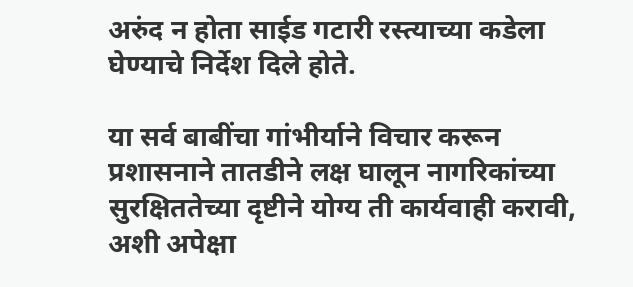अरुंद न होता साईड गटारी रस्त्याच्या कडेला घेण्याचे निर्देश दिले होते.

या सर्व बाबींचा गांभीर्याने विचार करून प्रशासनाने तातडीने लक्ष घालून नागरिकांच्या सुरक्षिततेच्या दृष्टीने योग्य ती कार्यवाही करावी, अशी अपेक्षा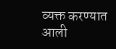व्यक्त करण्यात आली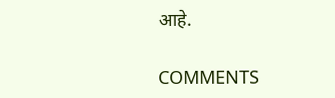आहे.

COMMENTS